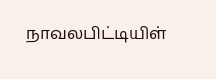நாவலபிட்டியிள்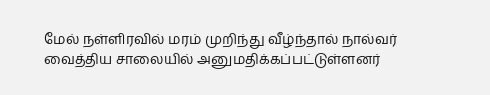மேல் நள்ளிரவில் மரம் முறிந்து வீழ்ந்தால் நால்வர் வைத்திய சாலையில் அனுமதிக்கப்பட்டுள்ளனர்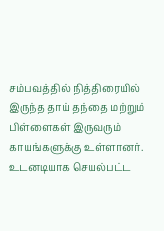சம்பவத்தில் நித்திரையில் இருந்த தாய் தந்தை மற்றும் பிள்ளைகள் இருவரும் காயங்களுக்கு உள்ளானர்.
உடனடியாக செயல்பட்ட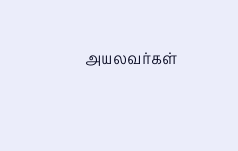அயலவர்கள்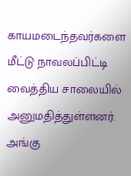காயமடைந்தவர்களை மீட்டு நாவலப்பிட்டி வைத்திய சாலையில் அனுமதித்துள்ளனர்.
அங்கு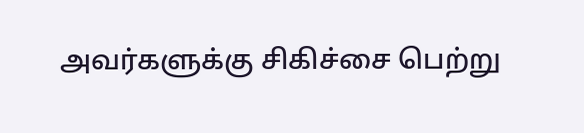அவர்களுக்கு சிகிச்சை பெற்று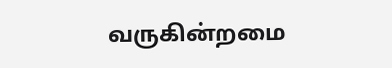வருகின்றமை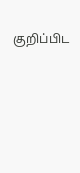குறிப்பிட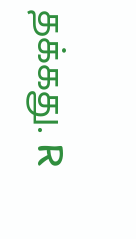தக்கது. R